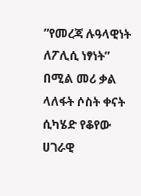”የመረጃ ሉዓላዊነት ለፖሊሲ ነፃነት” በሚል መሪ ቃል ላለፋት ሶስት ቀናት ሲካሄድ የቆየው ሀገራዊ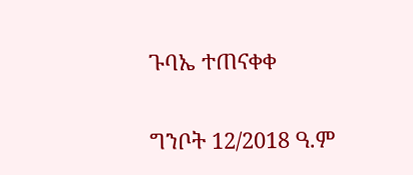ጉባኤ ተጠናቀቀ

ግንቦት 12/2018 ዓ.ም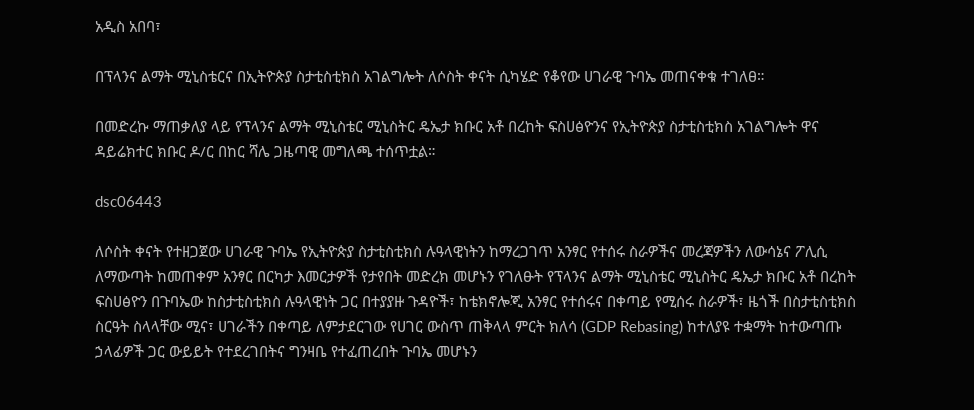አዲስ አበባ፣

በፕላንና ልማት ሚኒስቴርና በኢትዮጵያ ስታቲስቲክስ አገልግሎት ለሶስት ቀናት ሲካሄድ የቆየው ሀገራዊ ጉባኤ መጠናቀቁ ተገለፀ።

በመድረኩ ማጠቃለያ ላይ የፕላንና ልማት ሚኒስቴር ሚኒስትር ዴኤታ ክቡር አቶ በረከት ፍስሀፅዮንና የኢትዮጵያ ስታቲስቲክስ አገልግሎት ዋና ዳይሬክተር ክቡር ዶ/ር በከር ሻሌ ጋዜጣዊ መግለጫ ተሰጥቷል።

dsc06443

ለሶስት ቀናት የተዘጋጀው ሀገራዊ ጉባኤ የኢትዮጵያ ስታቲስቲክስ ሉዓላዊነትን ከማረጋገጥ አንፃር የተሰሩ ስራዎችና መረጃዎችን ለውሳኔና ፖሊሲ ለማውጣት ከመጠቀም አንፃር በርካታ እመርታዎች የታየበት መድረክ መሆኑን የገለፁት የፕላንና ልማት ሚኒስቴር ሚኒስትር ዴኤታ ክቡር አቶ በረከት ፍስሀፅዮን በጉባኤው ከስታቲስቲክስ ሉዓላዊነት ጋር በተያያዙ ጉዳዮች፣ ከቴክኖሎጂ አንፃር የተሰሩና በቀጣይ የሚሰሩ ስራዎች፣ ዜጎች በስታቲስቲክስ ስርዓት ስላላቸው ሚና፣ ሀገራችን በቀጣይ ለምታደርገው የሀገር ውስጥ ጠቅላላ ምርት ክለሳ (GDP Rebasing) ከተለያዩ ተቋማት ከተውጣጡ ኃላፊዎች ጋር ውይይት የተደረገበትና ግንዛቤ የተፈጠረበት ጉባኤ መሆኑን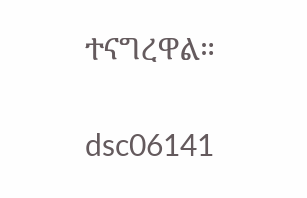ተናግረዋል።

dsc06141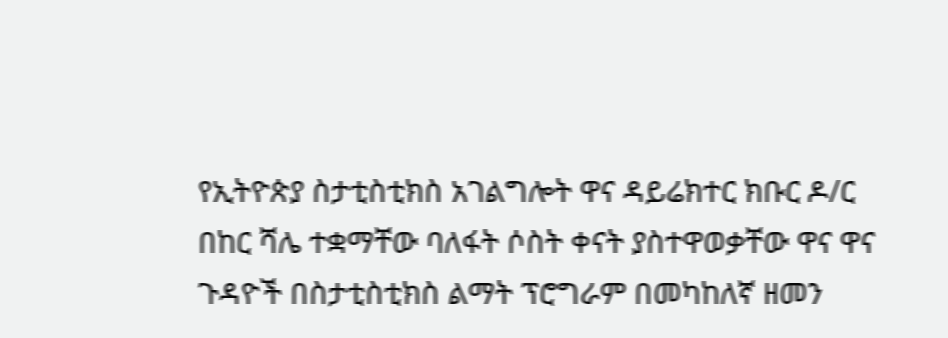የኢትዮጵያ ስታቲስቲክስ አገልግሎት ዋና ዳይሬክተር ክቡር ዶ/ር በከር ሻሌ ተቋማቸው ባለፋት ሶስት ቀናት ያስተዋወቃቸው ዋና ዋና ጉዳዮች በስታቲስቲክስ ልማት ፕሮግራም በመካከለኛ ዘመን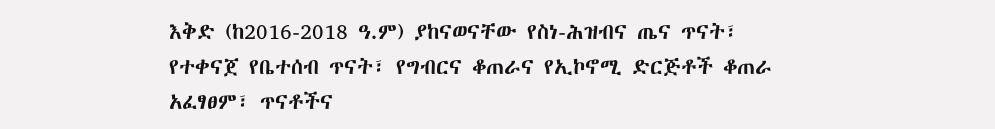እቅድ (ከ2016-2018 ዓ.ም) ያከናወናቸው የስነ-ሕዝብና ጤና ጥናት፣ የተቀናጀ የቤተሰብ ጥናት፣ የግብርና ቆጠራና የኢኮኖሚ ድርጅቶች ቆጠራ አፈፃፀም፣ ጥናቶችና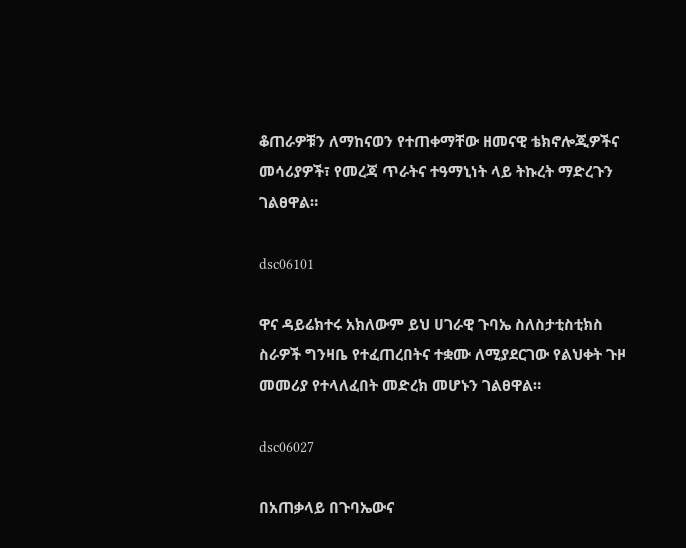ቆጠራዎቹን ለማከናወን የተጠቀማቸው ዘመናዊ ቴክኖሎጂዎችና መሳሪያዎች፣ የመረጃ ጥራትና ተዓማኒነት ላይ ትኩረት ማድረጉን ገልፀዋል።

dsc06101

ዋና ዳይሬክተሩ አክለውም ይህ ሀገራዊ ጉባኤ ስለስታቲስቲክስ ስራዎች ግንዛቤ የተፈጠረበትና ተቋሙ ለሚያደርገው የልህቀት ጉዞ መመሪያ የተላለፈበት መድረክ መሆኑን ገልፀዋል።

dsc06027

በአጠቃላይ በጉባኤውና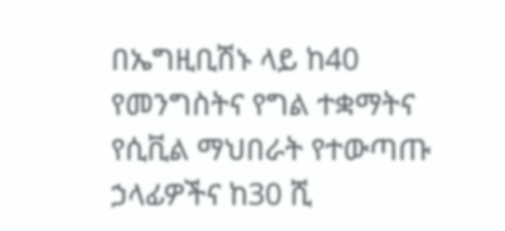በኤግዚቢሽኑ ላይ ከ40 የመንግስትና የግል ተቋማትና የሲቪል ማህበራት የተውጣጡ ኃላፊዎችና ከ30 ሺ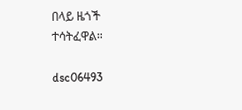በላይ ዜጎች ተሳትፈዋል።

dsc06493